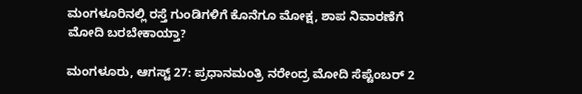ಮಂಗಳೂರಿನಲ್ಲಿ ರಸ್ತೆ ಗುಂಡಿಗಳಿಗೆ ಕೊನೆಗೂ ಮೋಕ್ಷ, ಶಾಪ‌ ನಿವಾರಣೆಗೆ ಮೋದಿ ಬರಬೇಕಾಯ್ತಾ?

ಮಂಗಳೂರು, ಆಗಸ್ಟ್‌ 27: ಪ್ರಧಾನಮಂತ್ರಿ ನರೇಂದ್ರ ಮೋದಿ ಸೆಪ್ಟೆಂಬರ್ 2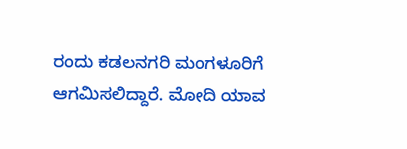ರಂದು ಕಡಲನಗರಿ ಮಂಗಳೂರಿಗೆ ಆಗಮಿಸಲಿದ್ದಾರೆ. ಮೋದಿ ಯಾವ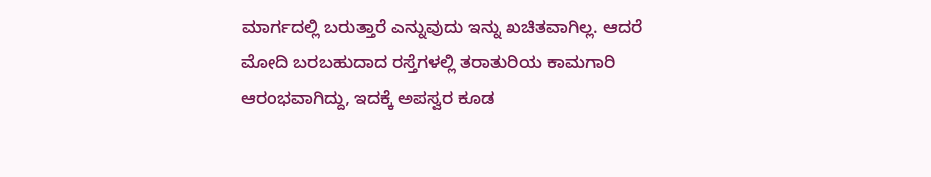ಮಾರ್ಗದಲ್ಲಿ ಬರುತ್ತಾರೆ ಎನ್ನುವುದು ಇನ್ನು ಖಚಿತವಾಗಿಲ್ಲ. ಆದರೆ ಮೋದಿ ಬರಬಹುದಾದ ರಸ್ತೆಗಳಲ್ಲಿ ತರಾತುರಿಯ ಕಾಮಗಾರಿ ಆರಂಭವಾಗಿದ್ದು, ಇದಕ್ಕೆ ಅಪಸ್ವರ ಕೂಡ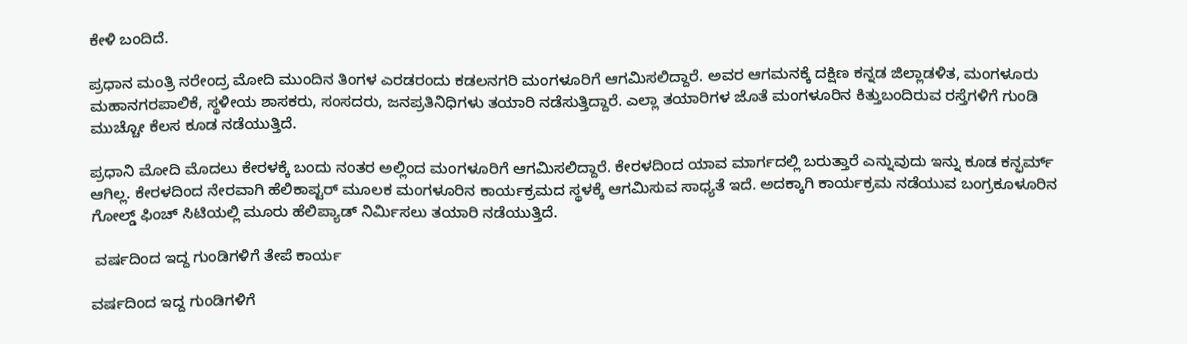ಕೇಳಿ ಬಂದಿದೆ.

ಪ್ರಧಾನ ಮಂತ್ರಿ ನರೇಂದ್ರ ಮೋದಿ ಮುಂದಿನ ತಿಂಗಳ ಎರಡರಂದು ಕಡಲನಗರಿ ಮಂಗಳೂರಿಗೆ ಆಗಮಿಸಲಿದ್ದಾರೆ. ಅವರ ಆಗಮನಕ್ಕೆ ದಕ್ಷಿಣ ಕನ್ನಡ ಜಿಲ್ಲಾಡಳಿತ, ಮಂಗಳೂರು ಮಹಾನಗರಪಾಲಿಕೆ, ಸ್ಥಳೀಯ ಶಾಸಕರು, ಸಂಸದರು, ಜನಪ್ರತಿನಿಧಿಗಳು ತಯಾರಿ ನಡೆಸುತ್ತಿದ್ದಾರೆ. ಎಲ್ಲಾ ತಯಾರಿಗಳ ಜೊತೆ ಮಂಗಳೂರಿನ ಕಿತ್ತುಬಂದಿರುವ ರಸ್ತೆಗಳಿಗೆ ಗುಂಡಿ ಮುಚ್ಚೋ ಕೆಲಸ ಕೂಡ ನಡೆಯುತ್ತಿದೆ.

ಪ್ರಧಾನಿ ಮೋದಿ ಮೊದಲು ಕೇರಳಕ್ಕೆ ಬಂದು ನಂತರ ಅಲ್ಲಿಂದ ಮಂಗಳೂರಿಗೆ ಆಗಮಿಸಲಿದ್ದಾರೆ. ಕೇರಳದಿಂದ ಯಾವ ಮಾರ್ಗದಲ್ಲಿ ಬರುತ್ತಾರೆ ಎನ್ನುವುದು ಇನ್ನು ಕೂಡ ಕನ್ಫರ್ಮ್ ಆಗಿಲ್ಲ. ಕೇರಳದಿಂದ ನೇರವಾಗಿ ಹೆಲಿಕಾಪ್ಟರ್ ಮೂಲಕ ಮಂಗಳೂರಿನ ಕಾರ್ಯಕ್ರಮದ ಸ್ಥಳಕ್ಕೆ ಆಗಮಿಸುವ ಸಾಧ್ಯತೆ ಇದೆ. ಅದಕ್ಕಾಗಿ ಕಾರ್ಯಕ್ರಮ ನಡೆಯುವ ಬಂಗ್ರಕೂಳೂರಿನ ಗೋಲ್ಡ್ ಫಿಂಚ್ ಸಿಟಿಯಲ್ಲಿ ಮೂರು ಹೆಲಿಪ್ಯಾಡ್ ನಿರ್ಮಿಸಲು ತಯಾರಿ ನಡೆಯುತ್ತಿದೆ.

 ವರ್ಷದಿಂದ ಇದ್ದ ಗುಂಡಿಗಳಿಗೆ ತೇಪೆ ಕಾರ್ಯ

ವರ್ಷದಿಂದ ಇದ್ದ ಗುಂಡಿಗಳಿಗೆ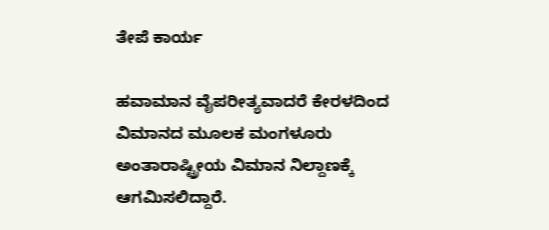ತೇಪೆ ಕಾರ್ಯ

ಹವಾಮಾನ ವೈಪರೀತ್ಯವಾದರೆ ಕೇರಳದಿಂದ ವಿಮಾನದ ಮೂಲಕ ಮಂಗಳೂರು ಅಂತಾರಾಷ್ಟ್ರೀಯ ವಿಮಾನ ನಿಲ್ದಾಣಕ್ಕೆ ಆಗಮಿಸಲಿದ್ದಾರೆ.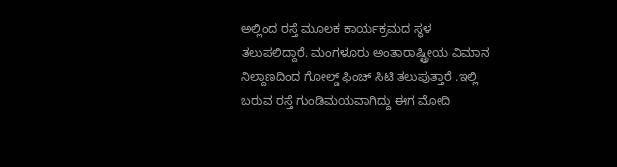ಅಲ್ಲಿಂದ ರಸ್ತೆ ಮೂಲಕ ಕಾರ್ಯಕ್ರಮದ ಸ್ಥಳ ತಲುಪಲಿದ್ದಾರೆ. ಮಂಗಳೂರು ಅಂತಾರಾಷ್ಟ್ರೀಯ ವಿಮಾನ ನಿಲ್ದಾಣದಿಂದ ಗೋಲ್ಡ್ ಫಿಂಚ್ ಸಿಟಿ ತಲುಪುತ್ತಾರೆ .ಇಲ್ಲಿ ಬರುವ ರಸ್ತೆ ಗುಂಡಿಮಯವಾಗಿದ್ದು ಈಗ ಮೋದಿ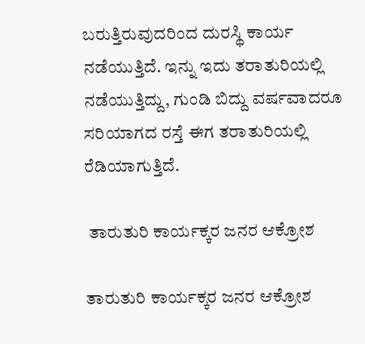ಬರುತ್ತಿರುವುದರಿಂದ ದುರಸ್ಥಿ ಕಾರ್ಯ ನಡೆಯುತ್ತಿದೆ. ಇನ್ನು ಇದು ತರಾತುರಿಯಲ್ಲಿ ನಡೆಯುತ್ತಿದ್ದು, ಗುಂಡಿ ಬಿದ್ದು ವರ್ಷವಾದರೂ ಸರಿಯಾಗದ ರಸ್ತೆ ಈಗ ತರಾತುರಿಯಲ್ಲಿ ರೆಡಿಯಾಗುತ್ತಿದೆ.

 ತಾರುತುರಿ ಕಾರ್ಯಕ್ಕರ ಜನರ ಆಕ್ರೋಶ

ತಾರುತುರಿ ಕಾರ್ಯಕ್ಕರ ಜನರ ಆಕ್ರೋಶ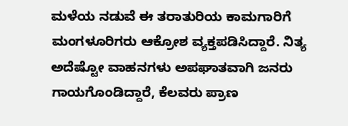ಮಳೆಯ ನಡುವೆ ಈ ತರಾತುರಿಯ ಕಾಮಗಾರಿಗೆ ಮಂಗಳೂರಿಗರು ಆಕ್ರೋಶ ವ್ಯಕ್ತಪಡಿಸಿದ್ದಾರೆ. ನಿತ್ಯ ಅದೆಷ್ಟೋ ವಾಹನಗಳು ಅಪಘಾತವಾಗಿ ಜನರು ಗಾಯಗೊಂಡಿದ್ದಾರೆ, ಕೆಲವರು ಪ್ರಾಣ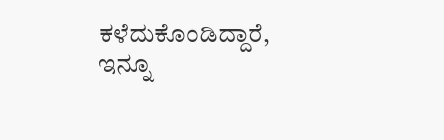ಕಳೆದುಕೊಂಡಿದ್ದಾರೆ, ಇನ್ನೂ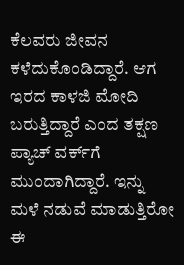ಕೆಲವರು ಜೀವನ ಕಳೆದುಕೊಂಡಿದ್ದಾರೆ. ಆಗ ಇರದ ಕಾಳಜಿ ಮೋದಿ ಬರುತ್ತಿದ್ದಾರೆ ಎಂದ ತಕ್ಷಣ ಪ್ಯಾಚ್ ವರ್ಕ್‌ಗೆ ಮುಂದಾಗಿದ್ದಾರೆ. ಇನ್ನು ಮಳೆ ನಡುವೆ ಮಾಡುತ್ತಿರೋ ಈ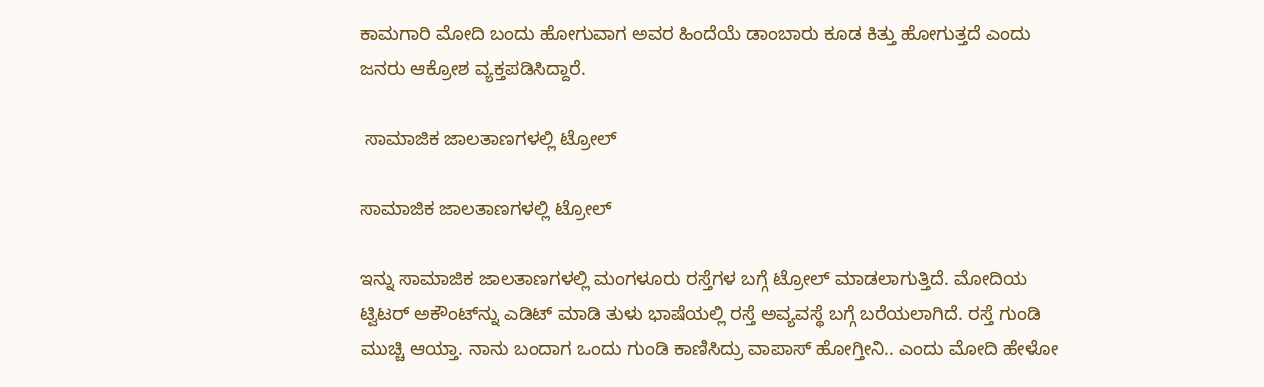ಕಾಮಗಾರಿ ಮೋದಿ ಬಂದು ಹೋಗುವಾಗ ಅವರ ಹಿಂದೆಯೆ ಡಾಂಬಾರು ಕೂಡ ಕಿತ್ತು ಹೋಗುತ್ತದೆ ಎಂದು ಜನರು ಆಕ್ರೋಶ ವ್ಯಕ್ತಪಡಿಸಿದ್ದಾರೆ.

 ಸಾಮಾಜಿಕ ಜಾಲತಾಣಗಳಲ್ಲಿ ಟ್ರೋಲ್

ಸಾಮಾಜಿಕ ಜಾಲತಾಣಗಳಲ್ಲಿ ಟ್ರೋಲ್

ಇನ್ನು ಸಾಮಾಜಿಕ ಜಾಲತಾಣಗಳಲ್ಲಿ ಮಂಗಳೂರು ರಸ್ತೆಗಳ ಬಗ್ಗೆ ಟ್ರೋಲ್ ಮಾಡಲಾಗುತ್ತಿದೆ. ಮೋದಿಯ ಟ್ವಿಟರ್ ಅಕೌಂಟ್‌ನ್ನು ಎಡಿಟ್ ಮಾಡಿ ತುಳು ಭಾಷೆಯಲ್ಲಿ ರಸ್ತೆ ಅವ್ಯವಸ್ಥೆ ಬಗ್ಗೆ ಬರೆಯಲಾಗಿದೆ. ರಸ್ತೆ ಗುಂಡಿ ಮುಚ್ಚಿ ಆಯ್ತಾ. ನಾನು ಬಂದಾಗ ಒಂದು ಗುಂಡಿ ಕಾಣಿಸಿದ್ರು ವಾಪಾಸ್ ಹೋಗ್ತೀನಿ.. ಎಂದು ಮೋದಿ ಹೇಳೋ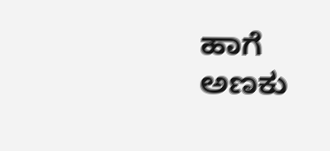ಹಾಗೆ ಅಣಕು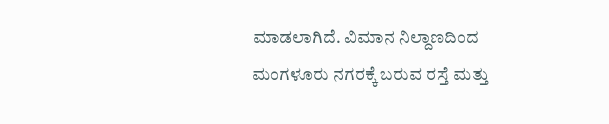ಮಾಡಲಾಗಿದೆ. ವಿಮಾನ ನಿಲ್ದಾಣದಿಂದ‌ ಮಂಗಳೂರು ನಗರಕ್ಕೆ ಬರುವ ರಸ್ತೆ ಮತ್ತು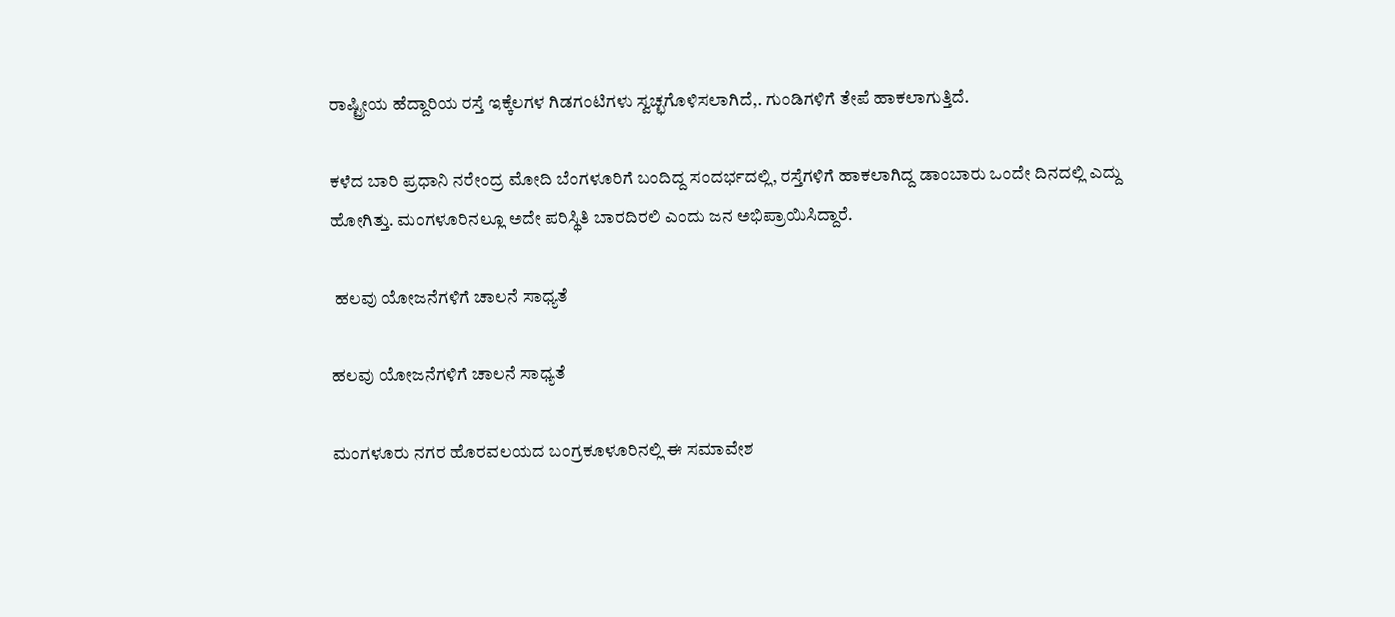ರಾಷ್ಟ್ರೀಯ ಹೆದ್ದಾರಿಯ ರಸ್ತೆ ಇಕ್ಕೆಲಗಳ‌ ಗಿಡಗಂಟಿಗಳು ಸ್ವಚ್ಛಗೊಳಿಸಲಾಗಿದೆ,. ಗುಂಡಿಗಳಿಗೆ ತೇಪೆ ಹಾಕಲಾಗುತ್ತಿದೆ.

ಕಳೆದ ಬಾರಿ ಪ್ರಧಾನಿ ನರೇಂದ್ರ ಮೋದಿ ಬೆಂಗಳೂರಿಗೆ ಬಂದಿದ್ದ ಸಂದರ್ಭದಲ್ಲಿ, ರಸ್ತೆಗಳಿಗೆ ಹಾಕಲಾಗಿದ್ದ ಡಾಂಬಾರು ಒಂದೇ ದಿನದಲ್ಲಿ ಎದ್ದು ಹೋಗಿತ್ತು. ಮಂಗಳೂರಿನಲ್ಲೂ ಅದೇ ಪರಿಸ್ಥಿತಿ ಬಾರದಿರಲಿ ಎಂದು ಜನ ಅಭಿಪ್ರಾಯಿಸಿದ್ದಾರೆ.

 ಹಲವು ಯೋಜನೆಗಳಿಗೆ ಚಾಲನೆ ಸಾಧ್ಯತೆ

ಹಲವು ಯೋಜನೆಗಳಿಗೆ ಚಾಲನೆ ಸಾಧ್ಯತೆ

ಮಂಗಳೂರು ನಗರ ಹೊರವಲಯದ ಬಂಗ್ರಕೂಳೂರಿನಲ್ಲಿ ಈ ಸಮಾವೇಶ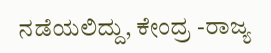ನಡೆಯಲಿದ್ದು, ಕೇಂದ್ರ -ರಾಜ್ಯ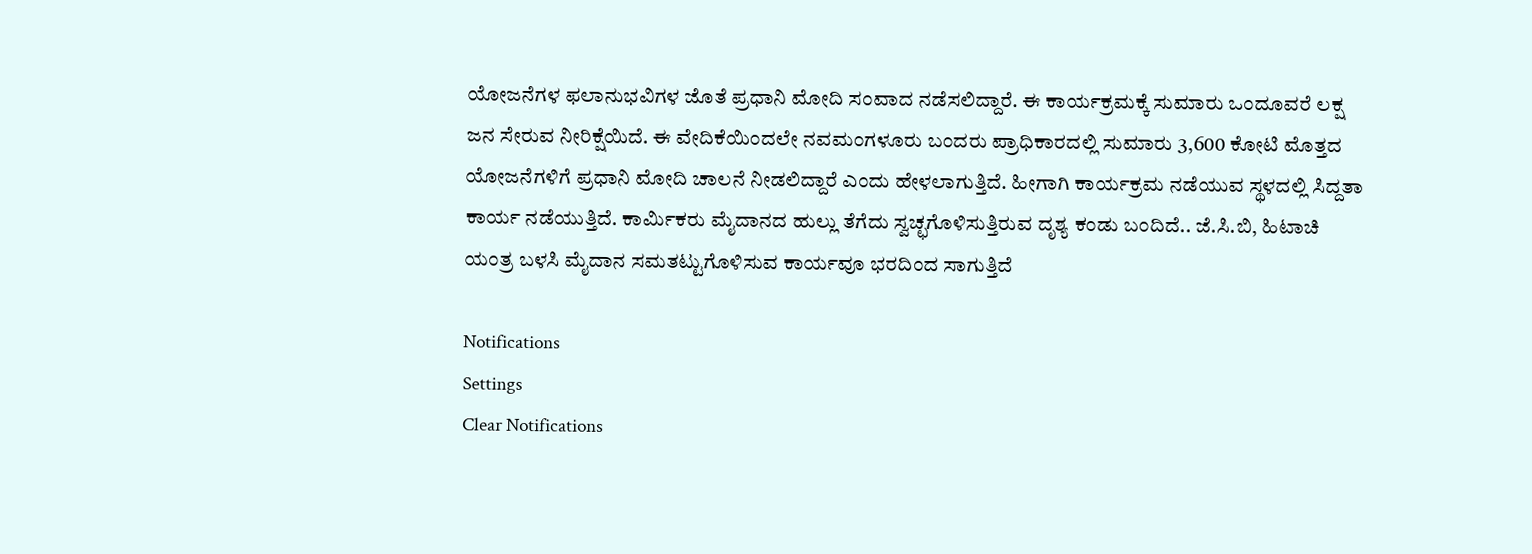ಯೋಜನೆಗಳ ಫಲಾನುಭವಿಗಳ ಜೊತೆ ಪ್ರಧಾನಿ ಮೋದಿ ಸಂವಾದ ನಡೆಸಲಿದ್ದಾರೆ. ಈ ಕಾರ್ಯಕ್ರಮಕ್ಕೆ ಸುಮಾರು ಒಂದೂವರೆ ಲಕ್ಷ ಜನ ಸೇರುವ ನೀರಿಕ್ಷೆಯಿದೆ. ಈ ವೇದಿಕೆಯಿಂದಲೇ ನವಮಂಗಳೂರು ಬಂದರು ಪ್ರಾಧಿಕಾರದಲ್ಲಿ ಸುಮಾರು 3,600 ಕೋಟಿ ಮೊತ್ತದ ಯೋಜನೆಗಳಿಗೆ ಪ್ರಧಾನಿ ಮೋದಿ ಚಾಲನೆ ನೀಡಲಿದ್ದಾರೆ ಎಂದು ಹೇಳಲಾಗುತ್ತಿದೆ. ಹೀಗಾಗಿ ಕಾರ್ಯಕ್ರಮ ನಡೆಯುವ ಸ್ಥಳದಲ್ಲಿ ಸಿದ್ದತಾ ಕಾರ್ಯ ನಡೆಯುತ್ತಿದೆ. ಕಾರ್ಮಿಕರು ಮೈದಾನದ ಹುಲ್ಲು ತೆಗೆದು ಸ್ವಚ್ಛಗೊಳಿಸುತ್ತಿರುವ ದೃಶ್ಯ ಕಂಡು ಬಂದಿದೆ.. ಜೆ.ಸಿ.ಬಿ, ಹಿಟಾಚಿ ಯಂತ್ರ ಬಳಸಿ ಮೈದಾನ ಸಮತಟ್ಟುಗೊಳಿಸುವ ಕಾರ್ಯವೂ ಭರದಿಂದ ಸಾಗುತ್ತಿದೆ

Notifications
Settings
Clear Notifications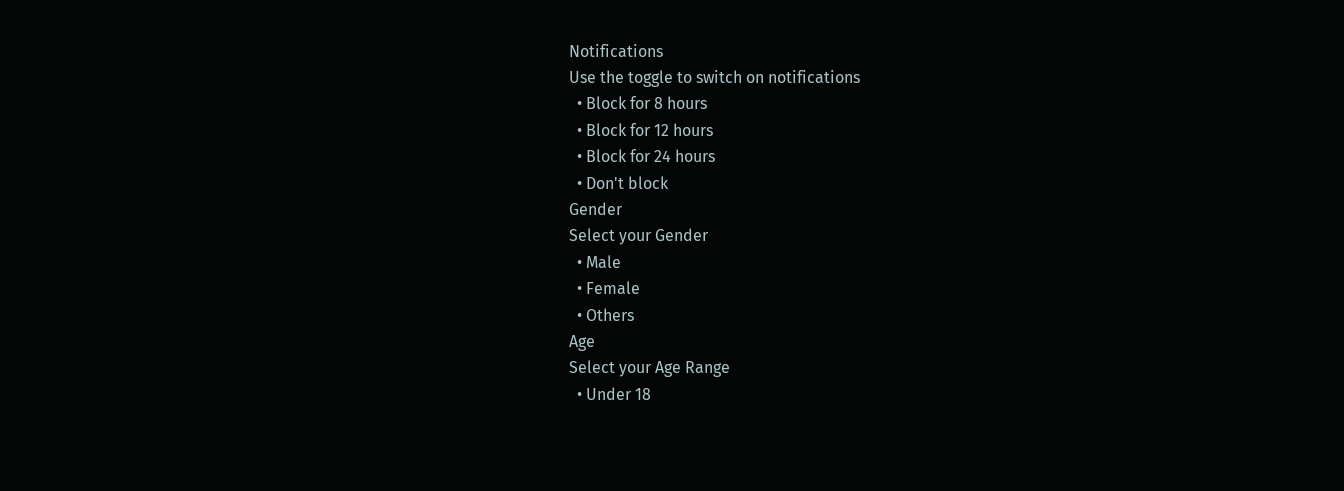Notifications
Use the toggle to switch on notifications
  • Block for 8 hours
  • Block for 12 hours
  • Block for 24 hours
  • Don't block
Gender
Select your Gender
  • Male
  • Female
  • Others
Age
Select your Age Range
  • Under 18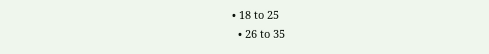• 18 to 25
  • 26 to 35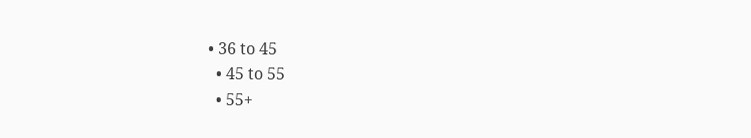• 36 to 45
  • 45 to 55
  • 55+